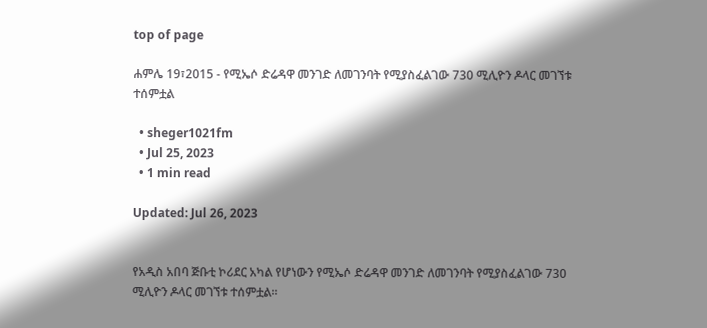top of page

ሐምሌ 19፣2015 - የሚኤሶ ድሬዳዋ መንገድ ለመገንባት የሚያስፈልገው 730 ሚሊዮን ዶላር መገኘቱ ተሰምቷል

  • sheger1021fm
  • Jul 25, 2023
  • 1 min read

Updated: Jul 26, 2023


የአዲስ አበባ ጅቡቲ ኮሪደር አካል የሆነውን የሚኤሶ ድሬዳዋ መንገድ ለመገንባት የሚያስፈልገው 730 ሚሊዮን ዶላር መገኘቱ ተሰምቷል፡፡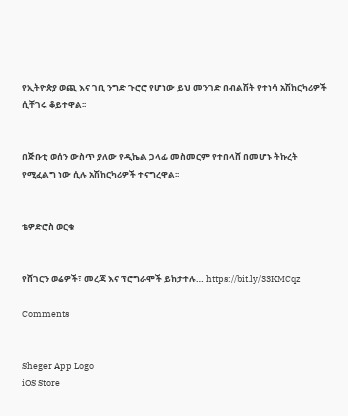የኢትዮጵያ ወጪ እና ገቢ ንግድ ጉሮሮ የሆነው ይህ መንገድ በብልሽት የተነሳ አሽከርካሪዎች ሲቸገሩ ቆይተዋል፡፡


በጅቡቲ ወሰን ውስጥ ያለው የዲኬል ጋላፊ መስመርም የተበላሸ በመሆኑ ትኩረት የሚፈልግ ነው ሲሉ አሽከርካሪዎች ተናግረዋል፡፡


ቴዎድሮስ ወርቁ


የሸገርን ወሬዎች፣ መረጃ እና ፕሮግራሞች ይከታተሉ… https://bit.ly/33KMCqz

Comments


Sheger App Logo
iOS Store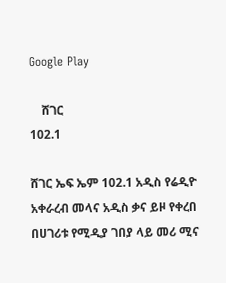Google Play

    ሸገር
102.1

ሸገር ኤፍ ኤም 102.1 አዲስ የሬዲዮ አቀራረብ መላና አዲስ ቃና ይዞ የቀረበ በሀገሪቱ የሚዲያ ገበያ ላይ መሪ ሚና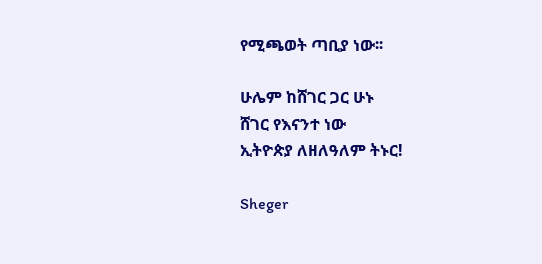የሚጫወት ጣቢያ ነው፡፡

ሁሌም ከሸገር ጋር ሁኑ
ሸገር የእናንተ ነው
ኢትዮጵያ ለዘለዓለም ትኑር!

Sheger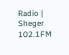Radio | Sheger 102.1FM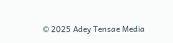© 2025 Adey Tensae Media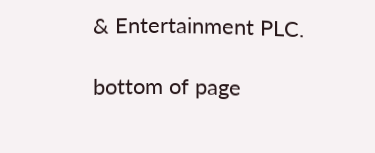& Entertainment PLC.

bottom of page